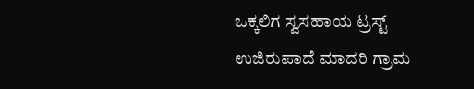ಒಕ್ಕಲಿಗ ಸ್ವಸಹಾಯ ಟ್ರಸ್ಟ್ ಉಜಿರುಪಾದೆ ಮಾದರಿ ಗ್ರಾಮ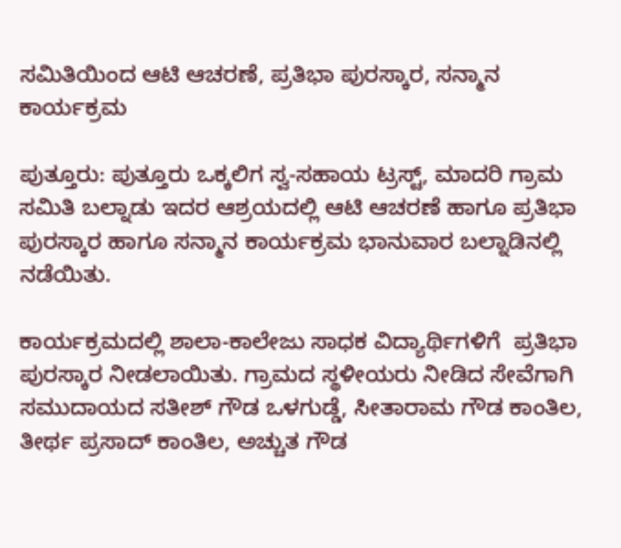ಸಮಿತಿಯಿಂದ ಆಟಿ ಆಚರಣೆ, ಪ್ರತಿಭಾ ಪುರಸ್ಕಾರ, ಸನ್ಮಾನ ಕಾರ್ಯಕ್ರಮ

ಪುತ್ತೂರು: ಪುತ್ತೂರು ಒಕ್ಕಲಿಗ ಸ್ವ-ಸಹಾಯ ಟ್ರಸ್ಟ್, ಮಾದರಿ ಗ್ರಾಮ ಸಮಿತಿ ಬಲ್ನಾಡು ಇದರ ಆಶ್ರಯದಲ್ಲಿ ಆಟಿ ಆಚರಣೆ ಹಾಗೂ ಪ್ರತಿಭಾ ಪುರಸ್ಕಾರ ಹಾಗೂ ಸನ್ಮಾನ ಕಾರ್ಯಕ್ರಮ ಭಾನುವಾರ ಬಲ್ನಾಡಿನಲ್ಲಿ ನಡೆಯಿತು.

ಕಾರ್ಯಕ್ರಮದಲ್ಲಿ ಶಾಲಾ-ಕಾಲೇಜು ಸಾಧಕ ವಿದ್ಯಾರ್ಥಿಗಳಿಗೆ  ಪ್ರತಿಭಾ ಪುರಸ್ಕಾರ ನೀಡಲಾಯಿತು. ಗ್ರಾಮದ ಸ್ಥಳೀಯರು ನೀಡಿದ ಸೇವೆಗಾಗಿ ಸಮುದಾಯದ ಸತೀಶ್ ಗೌಡ ಒಳಗುಡ್ಡೆ, ಸೀತಾರಾಮ ಗೌಡ ಕಾಂತಿಲ, ತೀರ್ಥ ಪ್ರಸಾದ್ ಕಾಂತಿಲ, ಅಚ್ಚುತ ಗೌಡ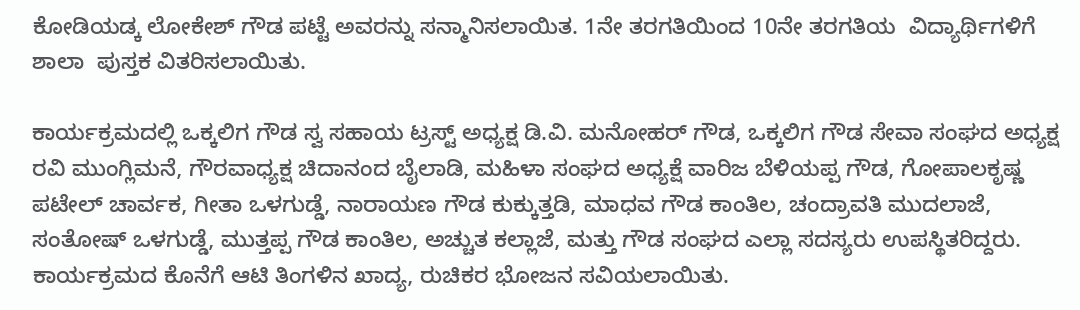ಕೋಡಿಯಡ್ಕ ಲೋಕೇಶ್ ಗೌಡ ಪಟ್ಟೆ ಅವರನ್ನು ಸನ್ಮಾನಿಸಲಾಯಿತ. 1ನೇ ತರಗತಿಯಿಂದ 10ನೇ ತರಗತಿಯ  ವಿದ್ಯಾರ್ಥಿಗಳಿಗೆ ಶಾಲಾ  ಪುಸ್ತಕ ವಿತರಿಸಲಾಯಿತು.

ಕಾರ್ಯಕ್ರಮದಲ್ಲಿ ಒಕ್ಕಲಿಗ ಗೌಡ ಸ್ವ ಸಹಾಯ ಟ್ರಸ್ಟ್ ಅಧ್ಯಕ್ಷ ಡಿ.ವಿ. ಮನೋಹರ್ ಗೌಡ, ಒಕ್ಕಲಿಗ ಗೌಡ ಸೇವಾ ಸಂಘದ ಅಧ್ಯಕ್ಷ ರವಿ ಮುಂಗ್ಲಿಮನೆ, ಗೌರವಾಧ್ಯಕ್ಷ ಚಿದಾನಂದ ಬೈಲಾಡಿ, ಮಹಿಳಾ ಸಂಘದ ಅಧ್ಯಕ್ಷೆ ವಾರಿಜ ಬೆಳಿಯಪ್ಪ ಗೌಡ, ಗೋಪಾಲಕೃಷ್ಣ ಪಟೇಲ್ ಚಾರ್ವಕ, ಗೀತಾ ಒಳಗುಡ್ಡೆ, ನಾರಾಯಣ ಗೌಡ ಕುಕ್ಕುತ್ತಡಿ, ಮಾಧವ ಗೌಡ ಕಾಂತಿಲ, ಚಂದ್ರಾವತಿ ಮುದಲಾಜೆ, ಸಂತೋಷ್ ಒಳಗುಡ್ಡೆ, ಮುತ್ತಪ್ಪ ಗೌಡ ಕಾಂತಿಲ, ಅಚ್ಚುತ ಕಲ್ಲಾಜೆ, ಮತ್ತು ಗೌಡ ಸಂಘದ ಎಲ್ಲಾ ಸದಸ್ಯರು ಉಪಸ್ಥಿತರಿದ್ದರು. ಕಾರ್ಯಕ್ರಮದ ಕೊನೆಗೆ ಆಟಿ ತಿಂಗಳಿನ ಖಾದ್ಯ, ರುಚಿಕರ ಭೋಜನ ಸವಿಯಲಾಯಿತು.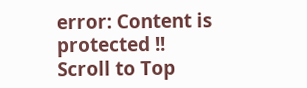error: Content is protected !!
Scroll to Top